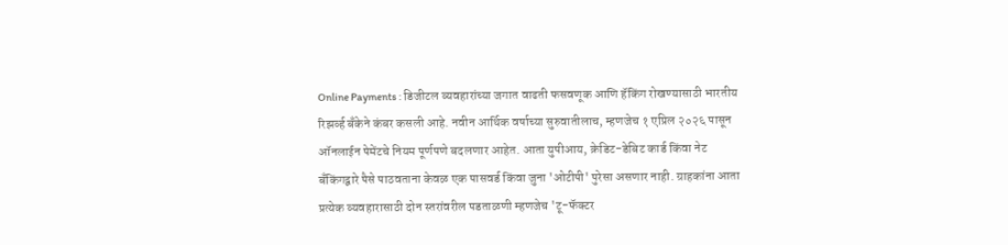Online Payments : डिजीटल व्यवहारांच्या जगात वाढती फसवणूक आणि हॅकिंग रोखण्यासाठी भारतीय रिझर्व्ह बँकेने कंबर कसली आहे. नवीन आर्थिक वर्षाच्या सुरुवातीलाच, म्हणजेच १ एप्रिल २०२६ पासून ऑनलाईन पेमेंटचे नियम पूर्णपणे बदलणार आहेत. आता युपीआय, क्रेडिट-डेबिट कार्ड किंवा नेट बँकिंगद्वारे पैसे पाठवताना केवळ एक पासवर्ड किंवा जुना 'ओटीपी' पुरेसा असणार नाही. ग्राहकांना आता प्रत्येक व्यवहारासाठी दोन स्तरांवरील पडताळणी म्हणजेच 'टू-फॅक्टर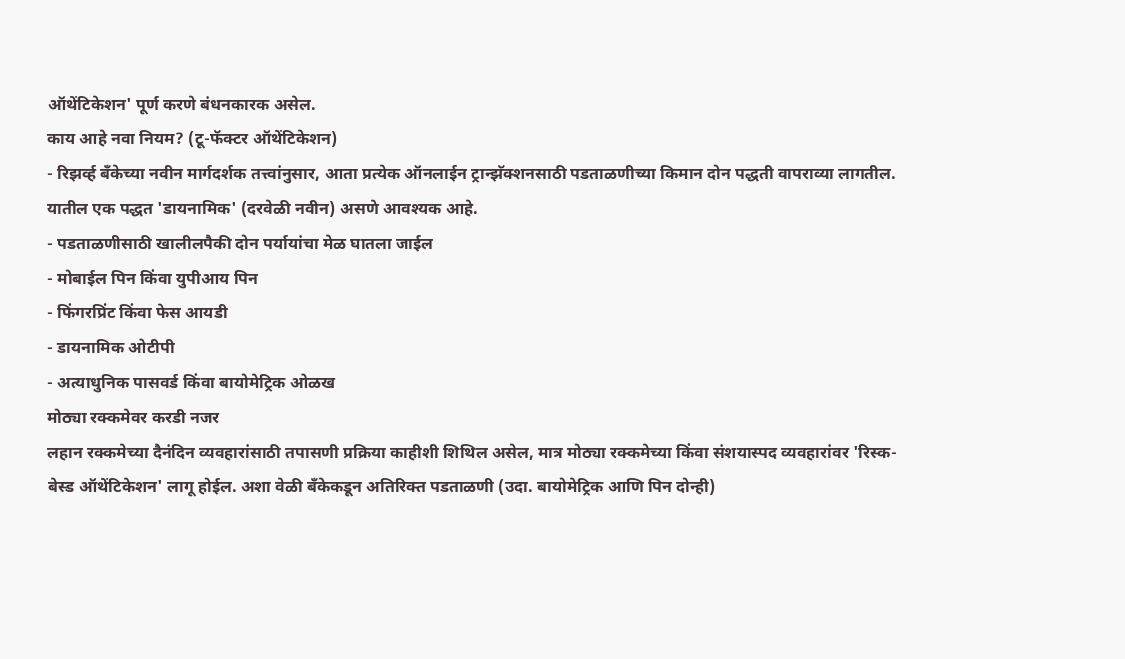ऑथेंटिकेशन' पूर्ण करणे बंधनकारक असेल.
काय आहे नवा नियम? (टू-फॅक्टर ऑथेंटिकेशन)
- रिझर्व्ह बँकेच्या नवीन मार्गदर्शक तत्त्वांनुसार, आता प्रत्येक ऑनलाईन ट्रान्झॅक्शनसाठी पडताळणीच्या किमान दोन पद्धती वापराव्या लागतील. यातील एक पद्धत 'डायनामिक' (दरवेळी नवीन) असणे आवश्यक आहे.
- पडताळणीसाठी खालीलपैकी दोन पर्यायांचा मेळ घातला जाईल
- मोबाईल पिन किंवा युपीआय पिन
- फिंगरप्रिंट किंवा फेस आयडी
- डायनामिक ओटीपी
- अत्याधुनिक पासवर्ड किंवा बायोमेट्रिक ओळख
मोठ्या रक्कमेवर करडी नजर
लहान रक्कमेच्या दैनंदिन व्यवहारांसाठी तपासणी प्रक्रिया काहीशी शिथिल असेल, मात्र मोठ्या रक्कमेच्या किंवा संशयास्पद व्यवहारांवर 'रिस्क-बेस्ड ऑथेंटिकेशन' लागू होईल. अशा वेळी बँकेकडून अतिरिक्त पडताळणी (उदा. बायोमेट्रिक आणि पिन दोन्ही)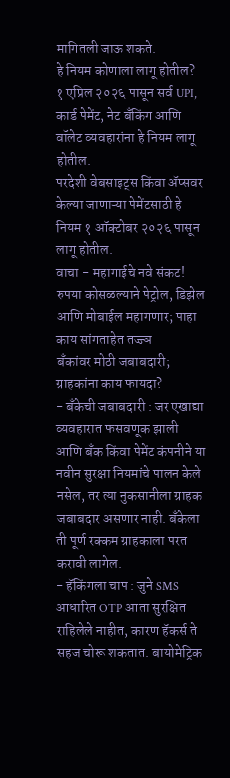मागितली जाऊ शकते.
हे नियम कोणाला लागू होतील?
१ एप्रिल २०२६ पासून सर्व UPI, कार्ड पेमेंट, नेट बँकिंग आणि वॉलेट व्यवहारांना हे नियम लागू होतील.
परदेशी वेबसाइट्स किंवा ॲप्सवर केल्या जाणाऱ्या पेमेंटसाठी हे नियम १ ऑक्टोबर २०२६ पासून लागू होतील.
वाचा - महागाईचे नवे संकट! रुपया कोसळल्याने पेट्रोल, डिझेल आणि मोबाईल महागणार; पाहा काय सांगताहेत तज्ज्ञ
बँकांवर मोठी जबाबदारी; ग्राहकांना काय फायदा?
- बँकेची जबाबदारी : जर एखाद्या व्यवहारात फसवणूक झाली आणि बँक किंवा पेमेंट कंपनीने या नवीन सुरक्षा नियमांचे पालन केले नसेल, तर त्या नुकसानीला ग्राहक जबाबदार असणार नाही. बँकेला ती पूर्ण रक्कम ग्राहकाला परत करावी लागेल.
- हॅकिंगला चाप : जुने SMS आधारित OTP आता सुरक्षित राहिलेले नाहीत, कारण हॅकर्स ते सहज चोरू शकतात. बायोमेट्रिक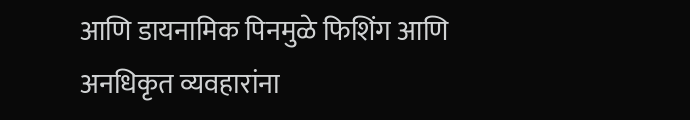आणि डायनामिक पिनमुळे फिशिंग आणि अनधिकृत व्यवहारांना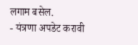लगाम बसेल.
- यंत्रणा अपडेट करावी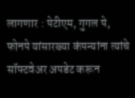लागणार : पेटीएम, गुगल पे, फोनपे यांसारख्या कंपन्यांना त्यांचे सॉफ्टवेअर अपडेट करून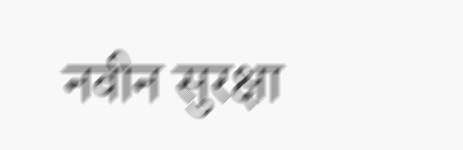नवीन सुरक्षा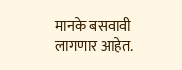मानके बसवावी लागणार आहेत.